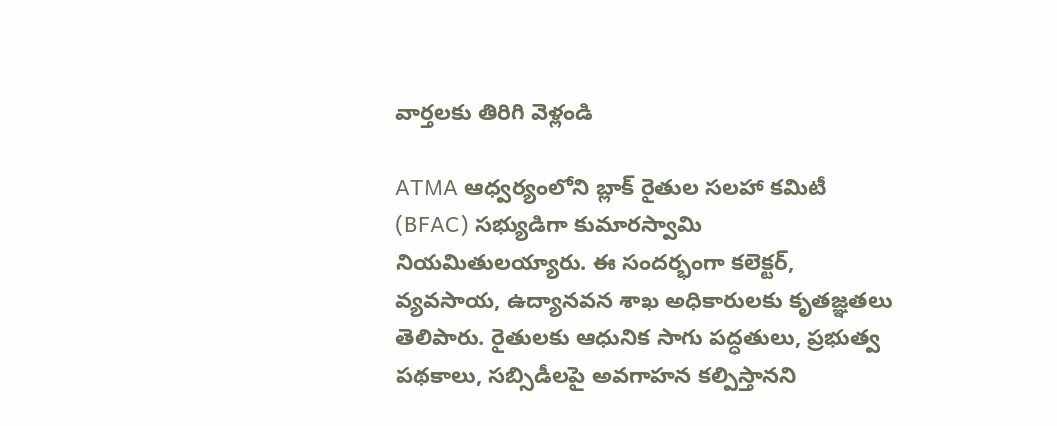వార్తలకు తిరిగి వెళ్లండి

ATMA ఆధ్వర్యంలోని బ్లాక్ రైతుల సలహా కమిటీ (BFAC) సభ్యుడిగా కుమారస్వామి నియమితులయ్యారు. ఈ సందర్భంగా కలెక్టర్, వ్యవసాయ, ఉద్యానవన శాఖ అధికారులకు కృతజ్ఞతలు తెలిపారు. రైతులకు ఆధునిక సాగు పద్ధతులు, ప్రభుత్వ పథకాలు, సబ్సిడీలపై అవగాహన కల్పిస్తానని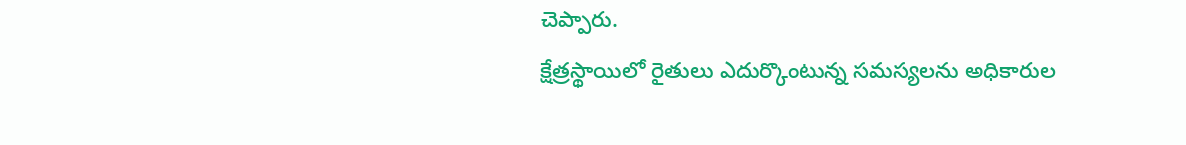చెప్పారు.
క్షేత్రస్థాయిలో రైతులు ఎదుర్కొంటున్న సమస్యలను అధికారుల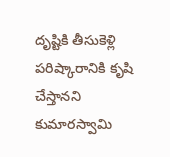దృష్టికి తీసుకెళ్లి పరిష్కారానికి కృషి చేస్తానని కుమారస్వామి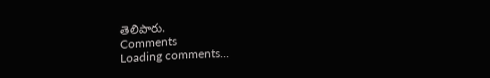తెలిపారు.
Comments
Loading comments...